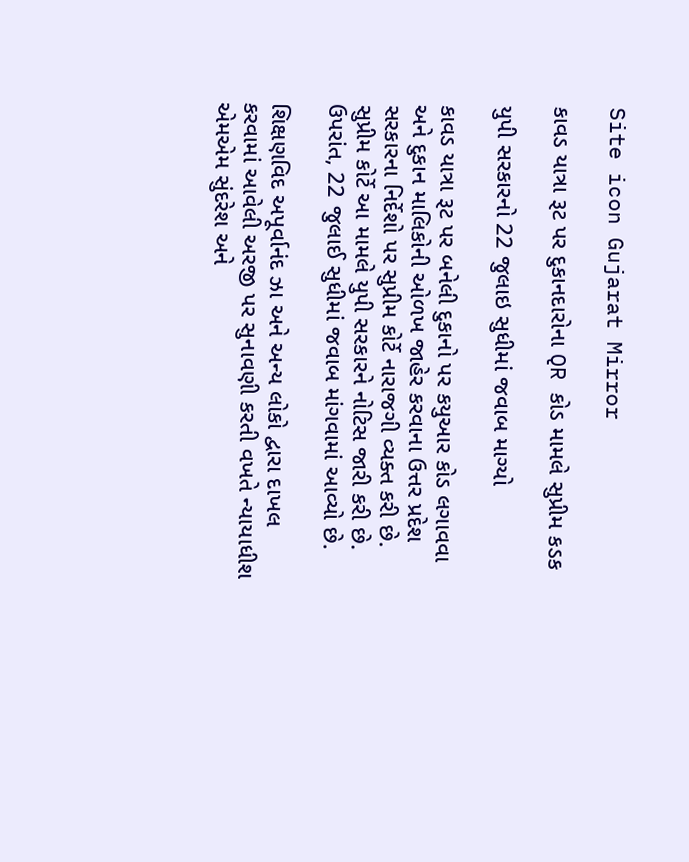Site icon Gujarat Mirror

કાવડ યાત્રા રૂટ પર દુકાનદારોના QR કોડ મામલે સુપ્રીમ કડક

યુપી સરકારનો 22 જુલાઇ સુધીમાં જવાબ માગ્યો

કાવડ યાત્રા રૂટ પર બનેલી દુકાનો પર કયુઆર કોડ લગાવવા અને દુકાન માલિકોની ઓળખ જાહેર કરવાના ઉત્તર પ્રદેશ સરકારના નિર્દેશો પર સુપ્રીમ કોર્ટે નારાજગી વ્યક્ત કરી છે. સુપ્રીમ કોર્ટે આ મામલે યુપી સરકારને નોટિસ જારી કરી છે. ઉપરાંત, 22 જુલાઈ સુધીમાં જવાબ માંગવામાં આવ્યો છે.

શિક્ષણવિદ અપૂર્વાનંદ ઝા અને અન્ય લોકો દ્વારા દાખલ કરવામાં આવેલી અરજી પર સુનાવણી કરતી વખતે ન્યાયાધીશ એમએમ સુંદરેશ અને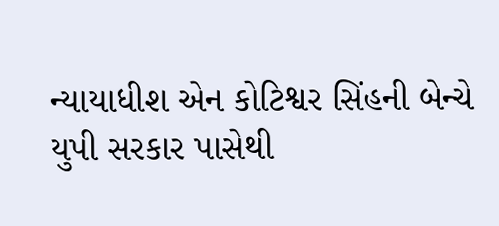ન્યાયાધીશ એન કોટિશ્વર સિંહની બેન્ચે યુપી સરકાર પાસેથી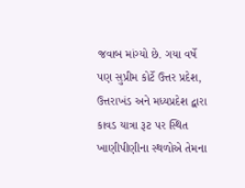જવાબ માંગ્યો છે. ગયા વર્ષે પણ સુપ્રીમ કોર્ટે ઉત્તર પ્રદેશ, ઉત્તરાખંડ અને મધ્યપ્રદેશ દ્વારા કાવડ યાત્રા રૂટ પર સ્થિત ખાણીપીણીના સ્થળોએ તેમના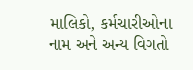માલિકો, કર્મચારીઓના નામ અને અન્ય વિગતો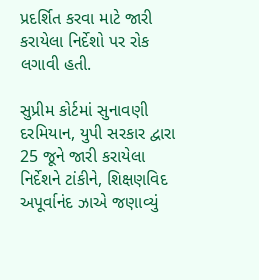પ્રદર્શિત કરવા માટે જારી કરાયેલા નિર્દેશો પર રોક લગાવી હતી.

સુપ્રીમ કોર્ટમાં સુનાવણી દરમિયાન, યુપી સરકાર દ્વારા 25 જૂને જારી કરાયેલા નિર્દેશને ટાંકીને, શિક્ષણવિદ અપૂર્વાનંદ ઝાએ જણાવ્યું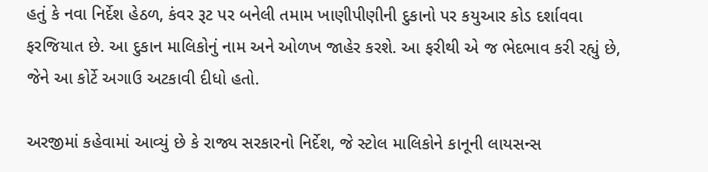હતું કે નવા નિર્દેશ હેઠળ, કંવર રૂટ પર બનેલી તમામ ખાણીપીણીની દુકાનો પર કયુઆર કોડ દર્શાવવા ફરજિયાત છે. આ દુકાન માલિકોનું નામ અને ઓળખ જાહેર કરશે. આ ફરીથી એ જ ભેદભાવ કરી રહ્યું છે, જેને આ કોર્ટે અગાઉ અટકાવી દીધો હતો.

અરજીમાં કહેવામાં આવ્યું છે કે રાજ્ય સરકારનો નિર્દેશ, જે સ્ટોલ માલિકોને કાનૂની લાયસન્સ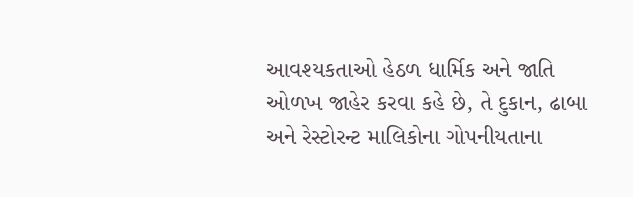આવશ્યકતાઓ હેઠળ ધાર્મિક અને જાતિ ઓળખ જાહેર કરવા કહે છે, તે દુકાન, ઢાબા અને રેસ્ટોરન્ટ માલિકોના ગોપનીયતાના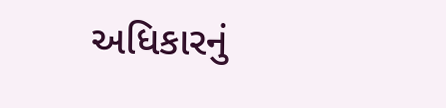અધિકારનું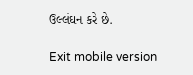ઉલ્લંઘન કરે છે.

Exit mobile version